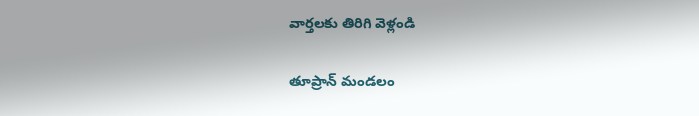వార్తలకు తిరిగి వెళ్లండి

తూప్రాన్ మండలం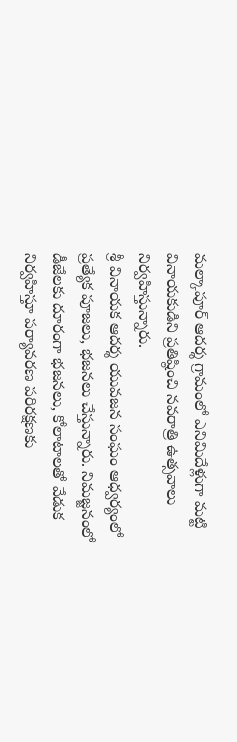మల్కాపూర్ ఆదర్శ గ్రామంలో ఎనిమిదేళ్లుగా మట్టి వినాయకుడిని ప్రతిష్ఠించి నవరాత్రి ఉత్సవాలు నిర్వహిస్తున్నారు.
శ్రీ వినాయక ఆదర్శ యువజన సంఘం ఆధ్వర్యంలో ప్రత్యేక పూజలు, భజనలు చేస్తున్నారు. నిమజ్జనంలో డీజేలకు దూరంగా భజనలు, కోలాటాలతో వేడుక నిర్వహిస్తూ పర్యావరణ పరిరక్షణకు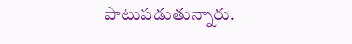పాటుపడుతున్నారు.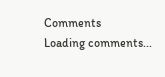Comments
Loading comments...